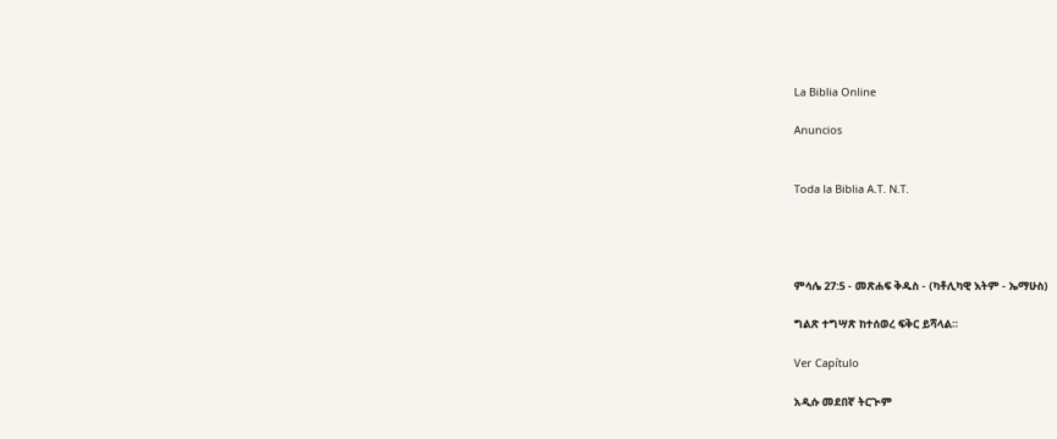La Biblia Online

Anuncios


Toda la Biblia A.T. N.T.




ምሳሌ 27:5 - መጽሐፍ ቅዱስ - (ካቶሊካዊ እትም - ኤማሁስ)

ግልጽ ተግሣጽ ከተሰወረ ፍቅር ይሻላል።

Ver Capítulo

አዲሱ መደበኛ ትርጒም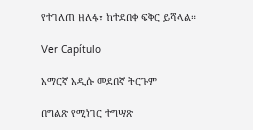የተገለጠ ዘለፋ፣ ከተደበቀ ፍቅር ይሻላል።

Ver Capítulo

አማርኛ አዲሱ መደበኛ ትርጉም

በግልጽ የሚነገር ተግሣጽ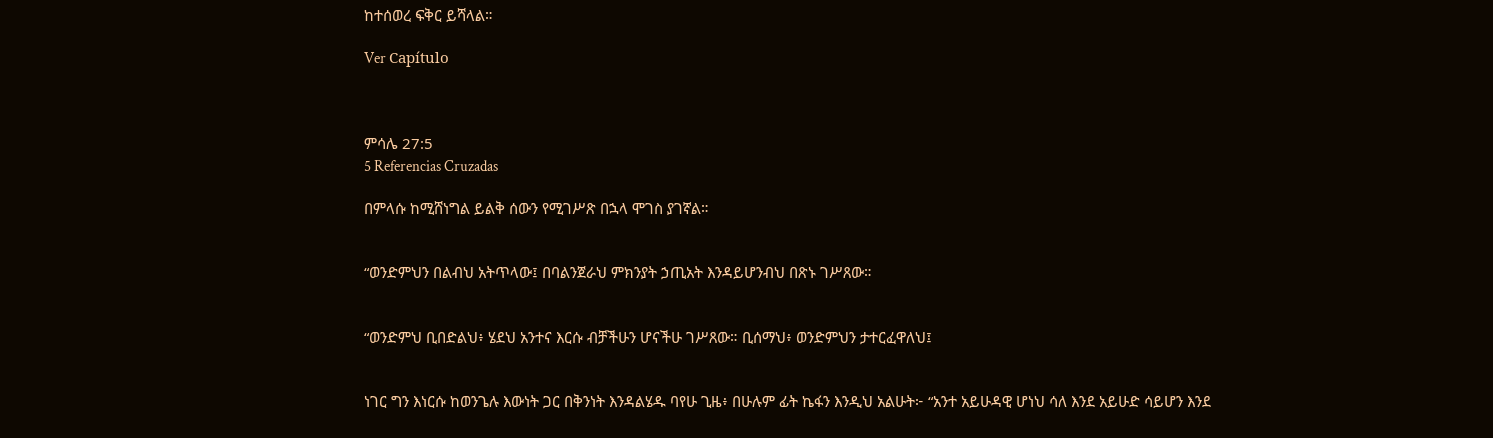ከተሰወረ ፍቅር ይሻላል።

Ver Capítulo



ምሳሌ 27:5
5 Referencias Cruzadas

በምላሱ ከሚሸነግል ይልቅ ሰውን የሚገሥጽ በኋላ ሞገስ ያገኛል።


“ወንድምህን በልብህ አትጥላው፤ በባልንጀራህ ምክንያት ኃጢአት እንዳይሆንብህ በጽኑ ገሥጸው።


“ወንድምህ ቢበድልህ፥ ሄደህ አንተና እርሱ ብቻችሁን ሆናችሁ ገሥጸው። ቢሰማህ፥ ወንድምህን ታተርፈዋለህ፤


ነገር ግን እነርሱ ከወንጌሉ እውነት ጋር በቅንነት እንዳልሄዱ ባየሁ ጊዜ፥ በሁሉም ፊት ኬፋን እንዲህ አልሁት፦ “አንተ አይሁዳዊ ሆነህ ሳለ እንደ አይሁድ ሳይሆን እንደ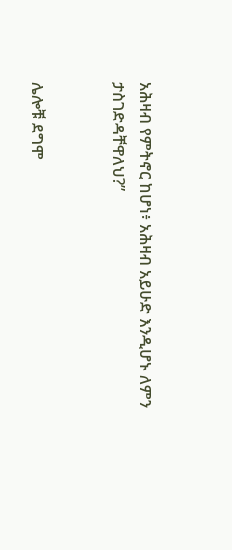አሕዛብ የምትኖር ከሆነ፥ አሕዛብ አይሁድ እንዲሆኑ ለምን ታስገድዳቸዋለህ?”


ሌሎቹ ደግሞ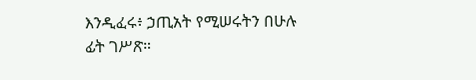እንዲፈሩ፥ ኃጢአት የሚሠሩትን በሁሉ ፊት ገሥጽ።